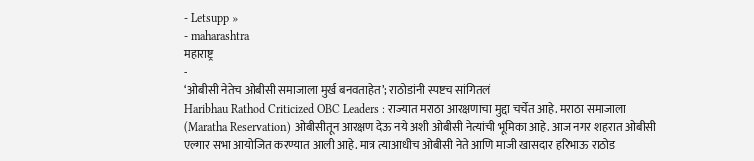- Letsupp »
- maharashtra
महाराष्ट्र
-
‘ओबीसी नेतेच ओबीसी समाजाला मुर्ख बनवताहेत’; राठोडांनी स्पष्टच सांगितलं
Haribhau Rathod Criticized OBC Leaders : राज्यात मराठा आरक्षणाचा मुद्दा चर्चेत आहे. मराठा समाजाला (Maratha Reservation) ओबीसीतून आरक्षण देऊ नये अशी ओबीसी नेत्यांची भूमिका आहे. आज नगर शहरात ओबीसी एल्गार सभा आयोजित करण्यात आली आहे. मात्र त्याआधीच ओबीसी नेते आणि माजी खासदार हरिभाऊ राठोड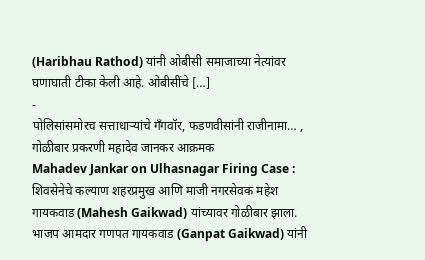(Haribhau Rathod) यांनी ओबीसी समाजाच्या नेत्यांवर घणाघाती टीका केली आहे. ओबीसींचे […]
-
पोलिसांसमोरच सत्ताधाऱ्यांचे गँगवॉर, फडणवीसांनी राजीनामा… , गोळीबार प्रकरणी महादेव जानकर आक्रमक
Mahadev Jankar on Ulhasnagar Firing Case : शिवसेनेचे कल्याण शहरप्रमुख आणि माजी नगरसेवक महेश गायकवाड (Mahesh Gaikwad) यांच्यावर गोळीबार झाला. भाजप आमदार गणपत गायकवाड (Ganpat Gaikwad) यांनी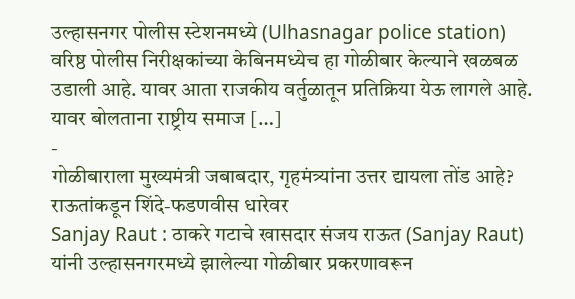उल्हासनगर पोलीस स्टेशनमध्ये (Ulhasnagar police station) वरिष्ठ पोलीस निरीक्षकांच्या केबिनमध्येच हा गोळीबार केल्याने खळबळ उडाली आहे. यावर आता राजकीय वर्तुळातून प्रतिक्रिया येऊ लागले आहे. यावर बोलताना राष्ट्रीय समाज […]
-
गोळीबाराला मुख्यमंत्री जबाबदार, गृहमंत्र्यांना उत्तर द्यायला तोंड आहे? राऊतांकडून शिंदे-फडणवीस धारेवर
Sanjay Raut : ठाकरे गटाचे खासदार संजय राऊत (Sanjay Raut) यांनी उल्हासनगरमध्ये झालेल्या गोळीबार प्रकरणावरून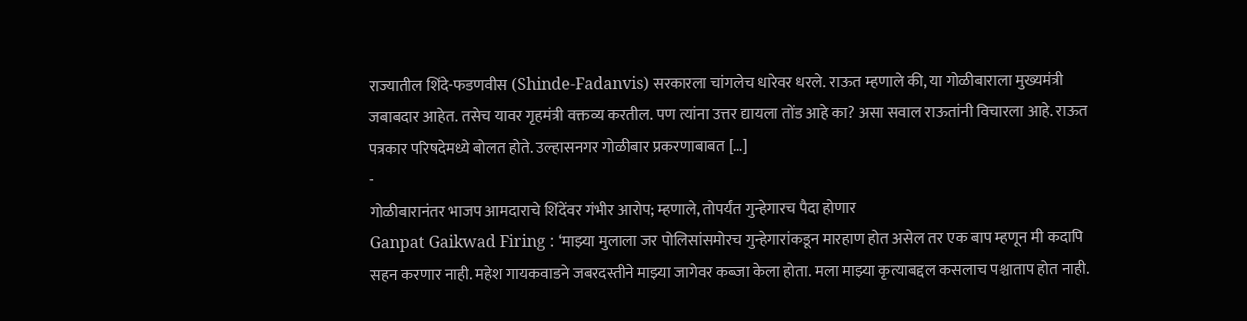राज्यातील शिंदे-फडणवीस (Shinde-Fadanvis) सरकारला चांगलेच धारेवर धरले. राऊत म्हणाले की, या गोळीबाराला मुख्यमंत्री जबाबदार आहेत. तसेच यावर गृहमंत्री वक्तव्य करतील. पण त्यांना उत्तर द्यायला तोंड आहे का? असा सवाल राऊतांनी विचारला आहे. राऊत पत्रकार परिषदेमध्ये बोलत होते. उल्हासनगर गोळीबार प्रकरणाबाबत […]
-
गोळीबारानंतर भाजप आमदाराचे शिंदेंवर गंभीर आरोप; म्हणाले, तोपर्यंत गुन्हेगारच पैदा होणार
Ganpat Gaikwad Firing : ‘माझ्या मुलाला जर पोलिसांसमोरच गुन्हेगारांकडून मारहाण होत असेल तर एक बाप म्हणून मी कदापि सहन करणार नाही. महेश गायकवाडने जबरदस्तीने माझ्या जागेवर कब्जा केला होता. मला माझ्या कृत्याबद्दल कसलाच पश्चाताप होत नाही.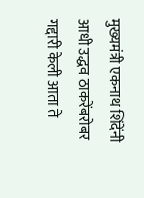मुख्यमंत्री एकनाथ शिंदेंनी आधी उद्धव ठाकरेंबरोबर गद्दारी केली आता ते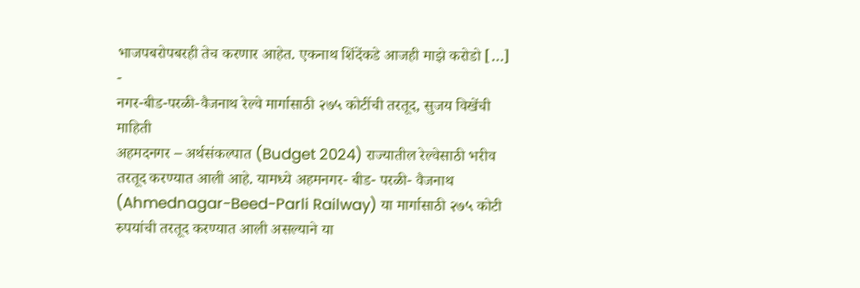भाजपबरोपबरही तेच करणार आहेत. एकनाथ शिंदेंकडे आजही माझे करोडो […]
-
नगर-बीड-परळी-वैजनाथ रेल्वे मार्गासाठी २७५ कोटींची तरतूद, सुजय विखेंची माहिती
अहमदनगर – अर्थसंकल्पात (Budget 2024) राज्यातील रेल्वेसाठी भरीव तरतूद करण्यात आली आहे. यामध्ये अहमनगर- बीड- परळी- वैजनाथ (Ahmednagar-Beed-Parli Railway) या मार्गासाठी २७५ कोटी रुपयांची तरतूद करण्यात आली असल्याने या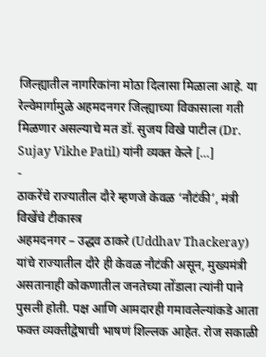जिल्ह्यातील नागरिकांना मोठा दिलासा मिळाला आहे. या रेल्वेमार्गामुळे अहमदनगर जिल्ह्याच्या विकासाला गती मिळणार असल्याचे मत डॉ. सुजय विखे पाटील (Dr. Sujay Vikhe Patil) यांनी व्यक्त केले […]
-
ठाकरेंचे राज्यातील दौरे म्हणजे केवळ ‘नौटंकी’, मंत्री विखेंचे टीकास्त्र
अहमदनगर – उद्धव ठाकरे (Uddhav Thackeray) यांचे राज्यातील दौरे ही केवळ नौटंकी असून, मुख्यमंत्री असतानाही कोकणातील जनतेच्या तोंडाला त्यांनी पाने पुसली होती. पक्ष आणि आमदारही गमावलेल्यांकडे आता फक्त व्यक्तीद्वेषाची भाषणं शिल्लक आहेत. रोज सकाळी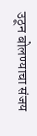उठून बोलण्याचा संजय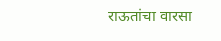राऊतांचा वारसा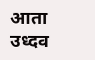आता उध्दव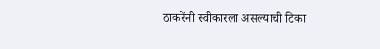ठाकरेंनी स्वीकारला असल्याची टिका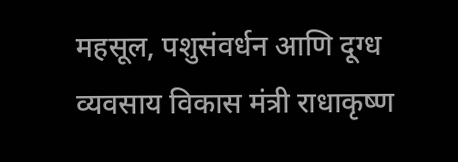महसूल, पशुसंवर्धन आणि दूग्ध व्यवसाय विकास मंत्री राधाकृष्ण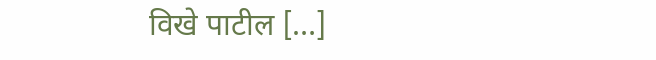विखे पाटील […]